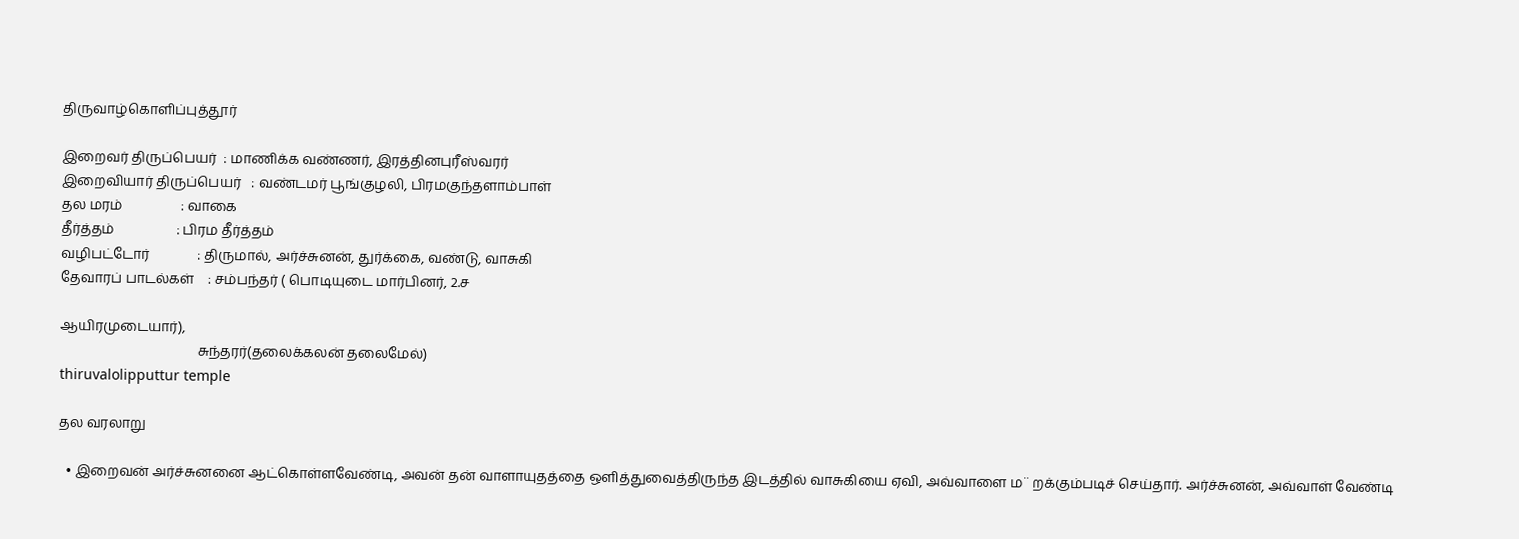திருவாழ்கொளிப்புத்தூர்

இறைவர் திருப்பெயர்  : மாணிக்க வண்ணர், இரத்தினபுரீஸ்வரர்
இறைவியார் திருப்பெயர்   : வண்டமர் பூங்குழலி, பிரமகுந்தளாம்பாள்
தல மரம்                 : வாகை
தீர்த்தம்                  : பிரம தீர்த்தம்
வழிபட்டோர்              : திருமால், அர்ச்சுனன், துர்க்கை, வண்டு, வாசுகி
தேவாரப் பாடல்கள்    : சம்பந்தர் ( பொடியுடை மார்பினர், 2.ச

ஆயிரமுடையார்),
                                        சுந்தரர்(தலைக்கலன் தலைமேல்)
thiruvalolipputtur temple

தல வரலாறு

  • இறைவன் அர்ச்சுனனை ஆட்கொள்ளவேண்டி, அவன் தன் வாளாயுதத்தை ஒளித்துவைத்திருந்த இடத்தில் வாசுகியை ஏவி, அவ்வாளை ம¨ றக்கும்படிச் செய்தார். அர்ச்சுனன், அவ்வாள் வேண்டி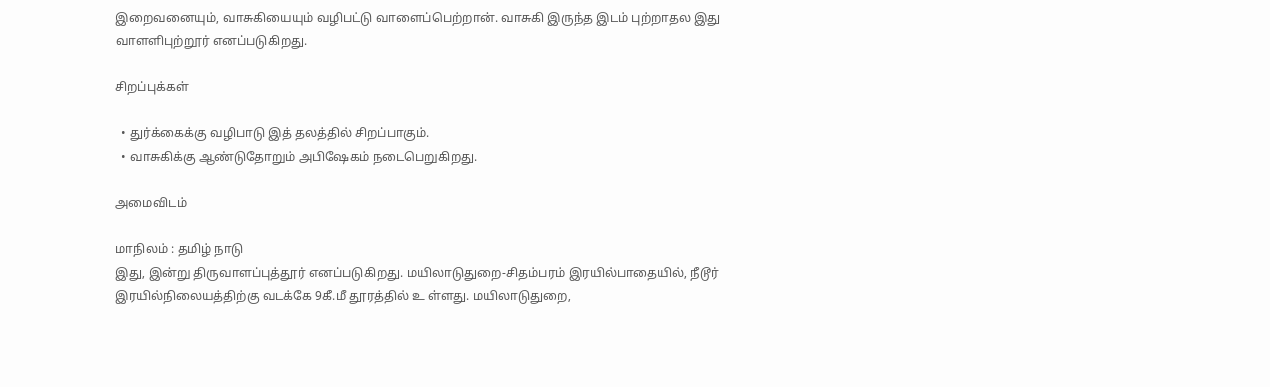இறைவனையும், வாசுகியையும் வழிபட்டு வாளைப்பெற்றான். வாசுகி இருந்த இடம் புற்றாதல இது வாளளிபுற்றூர் எனப்படுகிறது.

சிறப்புக்கள்

  • துர்க்கைக்கு வழிபாடு இத் தலத்தில் சிறப்பாகும்.
  • வாசுகிக்கு ஆண்டுதோறும் அபிஷேகம் நடைபெறுகிறது.

அமைவிடம்

மாநிலம் : தமிழ் நாடு
இது, இன்று திருவாளப்புத்தூர் எனப்படுகிறது. மயிலாடுதுறை-சிதம்பரம் இரயில்பாதையில், நீடூர் இரயில்நிலையத்திற்கு வடக்கே 9கீ.மீ தூரத்தில் உ ள்ளது. மயிலாடுதுறை,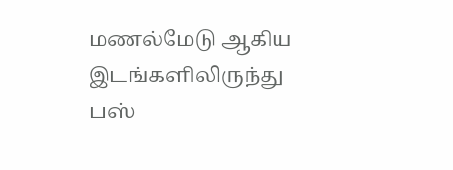மணல்மேடு ஆகிய இடங்களிலிருந்து பஸ்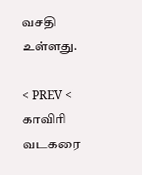வசதி உள்ளது.

< PREV <
காவிரி வடகரை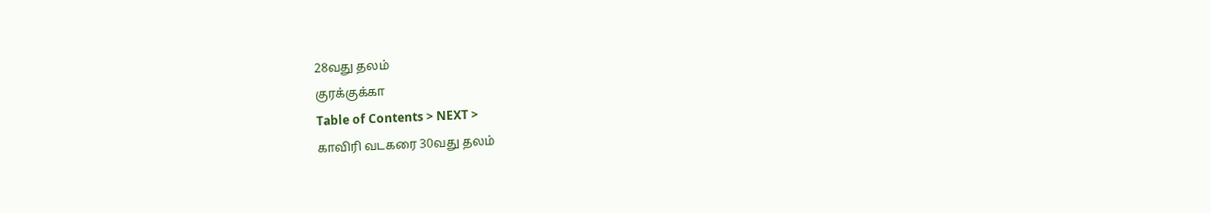28வது தலம்
குரக்குக்கா
Table of Contents > NEXT >
காவிரி வடகரை 30வது தலம்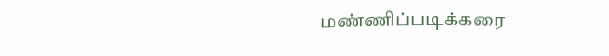மண்ணிப்படிக்கரை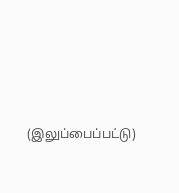(இலுப்பைப்பட்டு)